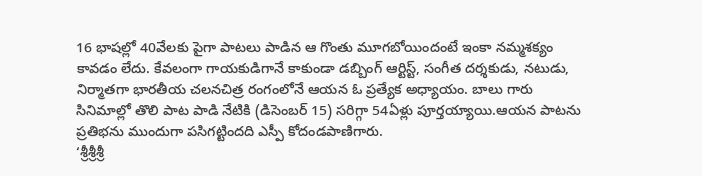16 భాషల్లో 40వేలకు పైగా పాటలు పాడిన ఆ గొంతు మూగబోయిందంటే ఇంకా నమ్మశక్యం కావడం లేదు. కేవలంగా గాయకుడిగానే కాకుండా డబ్బింగ్ ఆర్టిస్ట్, సంగీత దర్శకుడు, నటుడు, నిర్మాతగా భారతీయ చలనచిత్ర రంగంలోనే ఆయన ఓ ప్రత్యేక అధ్యాయం. బాలు గారు సినిమాల్లో తొలి పాట పాడి నేటికి (డిసెంబర్ 15) సరిగ్గా 54ఏళ్లు పూర్తయ్యాయి.ఆయన పాటను ప్రతిభను ముందుగా పసిగట్టిందది ఎస్పీ కోదండపాణిగారు.
‘శ్రీశ్రీశ్రీ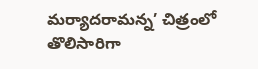మర్యాదరామన్న’ చిత్రంలో తొలిసారిగా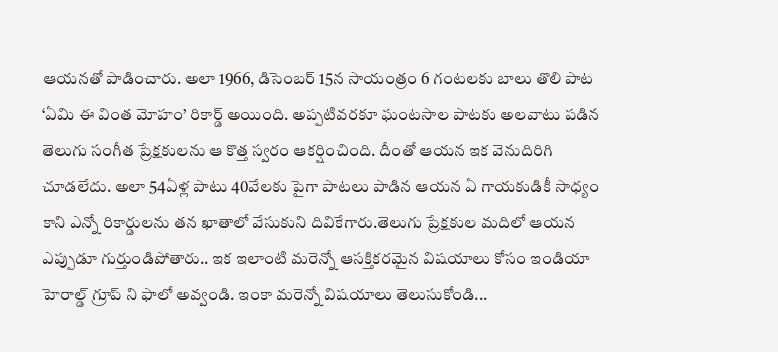ఆయనతో పాడించారు. అలా 1966, డిసెంబర్ 15న సాయంత్రం 6 గంటలకు బాలు తొలి పాట ‘ఏమి ఈ వింత మోహం’ రికార్డ్ అయింది. అప్పటివరకూ ఘంటసాల పాటకు అలవాటు పడిన తెలుగు సంగీత ప్రేక్షకులను ఆ కొత్త స్వరం ఆకర్షించింది. దీంతో ఆయన ఇక వెనుదిరిగి చూడలేదు. అలా 54ఏళ్ల పాటు 40వేలకు పైగా పాటలు పాడిన ఆయన ఏ గాయకుడికీ సాధ్యం కాని ఎన్నో రికార్డులను తన ఖాతాలో వేసుకుని దివికేగారు.తెలుగు ప్రేక్షకుల మదిలో ఆయన ఎప్పుడూ గుర్తుండిపోతారు.. ఇక ఇలాంటి మరెన్నో ఆసక్తికరమైన విషయాలు కోసం ఇండియా హెరాల్డ్ గ్రూప్ ని ఫాలో అవ్వండి. ఇంకా మరెన్నో విషయాలు తెలుసుకోండి...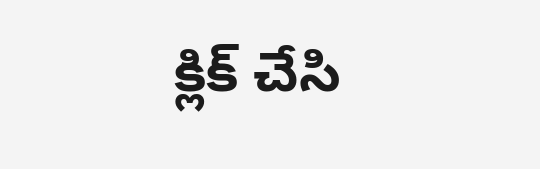క్లిక్ చేసి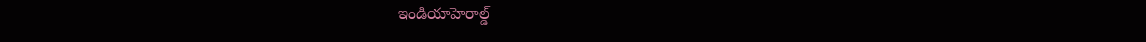ఇండియాహెరాల్డ్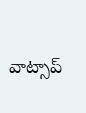వాట్సాప్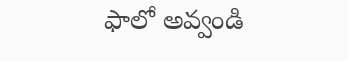ఫాలో అవ్వండి